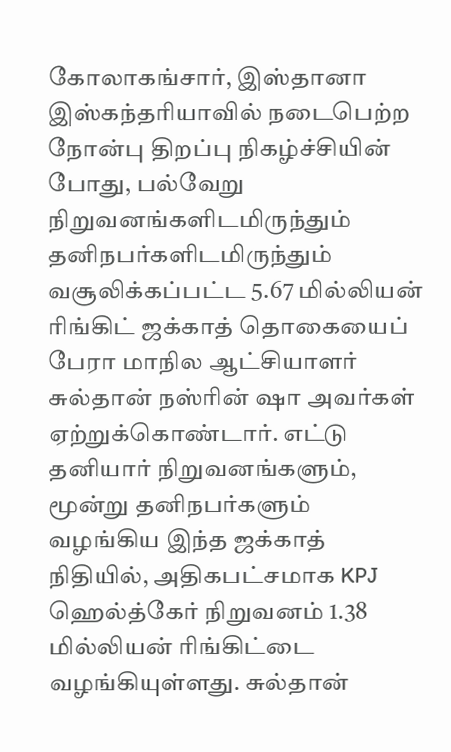கோலாகங்சார், இஸ்தானா இஸ்கந்தரியாவில் நடைபெற்ற நோன்பு திறப்பு நிகழ்ச்சியின் போது, பல்வேறு நிறுவனங்களிடமிருந்தும் தனிநபர்களிடமிருந்தும் வசூலிக்கப்பட்ட 5.67 மில்லியன் ரிங்கிட் ஜக்காத் தொகையைப் பேரா மாநில ஆட்சியாளர் சுல்தான் நஸ்ரின் ஷா அவர்கள் ஏற்றுக்கொண்டார். எட்டு தனியார் நிறுவனங்களும், மூன்று தனிநபர்களும் வழங்கிய இந்த ஜக்காத் நிதியில், அதிகபட்சமாக KPJ ஹெல்த்கேர் நிறுவனம் 1.38 மில்லியன் ரிங்கிட்டை வழங்கியுள்ளது. சுல்தான்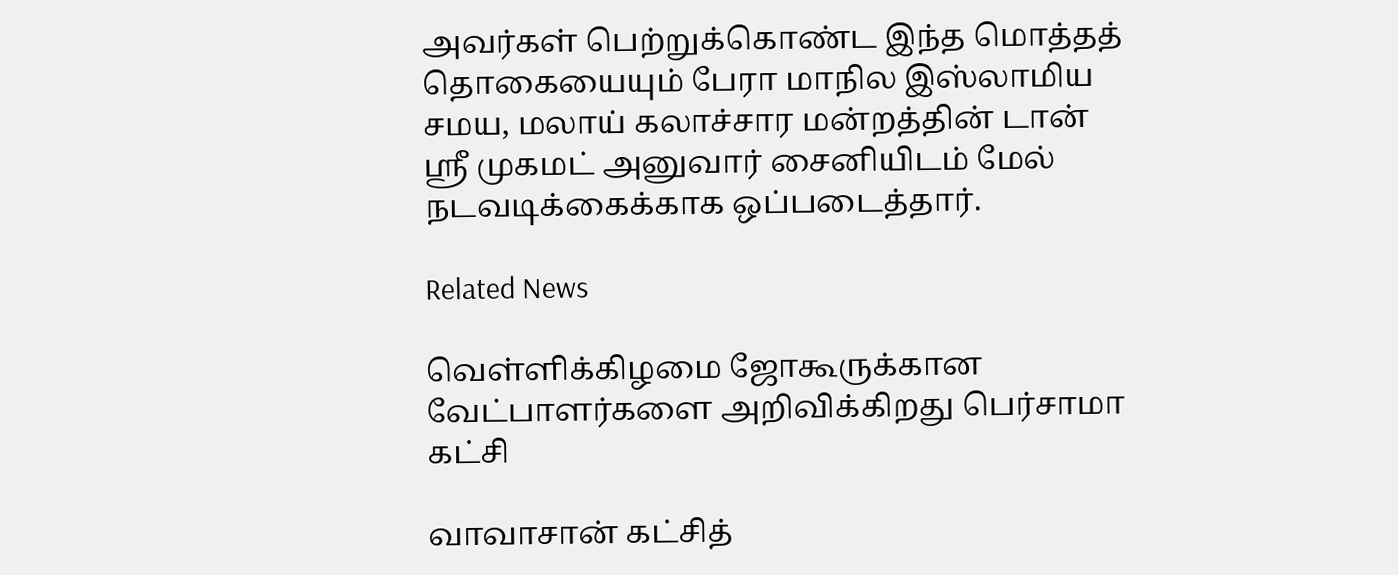அவர்கள் பெற்றுக்கொண்ட இந்த மொத்தத் தொகையையும் பேரா மாநில இஸ்லாமிய சமய, மலாய் கலாச்சார மன்றத்தின் டான் ஸ்ரீ முகமட் அனுவார் சைனியிடம் மேல் நடவடிக்கைக்காக ஒப்படைத்தார்.

Related News

வெள்ளிக்கிழமை ஜோகூருக்கான வேட்பாளர்களை அறிவிக்கிறது பெர்சாமா கட்சி

வாவாசான் கட்சித்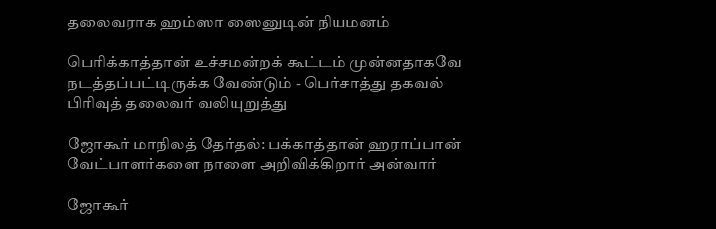தலைவராக ஹம்ஸா ஸைனுடின் நியமனம்

பெரிக்காத்தான் உச்சமன்றக் கூட்டம் முன்னதாகவே நடத்தப்பட்டிருக்க வேண்டும் - பெர்சாத்து தகவல் பிரிவுத் தலைவர் வலியுறுத்து

ஜோகூர் மாநிலத் தேர்தல்: பக்காத்தான் ஹராப்பான் வேட்பாளர்களை நாளை அறிவிக்கிறார் அன்வார்

ஜோகூர்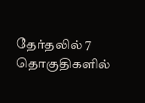தேர்தலில் 7 தொகுதிகளில்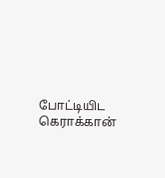போட்டியிட கெராக்கான்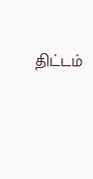திட்டம்